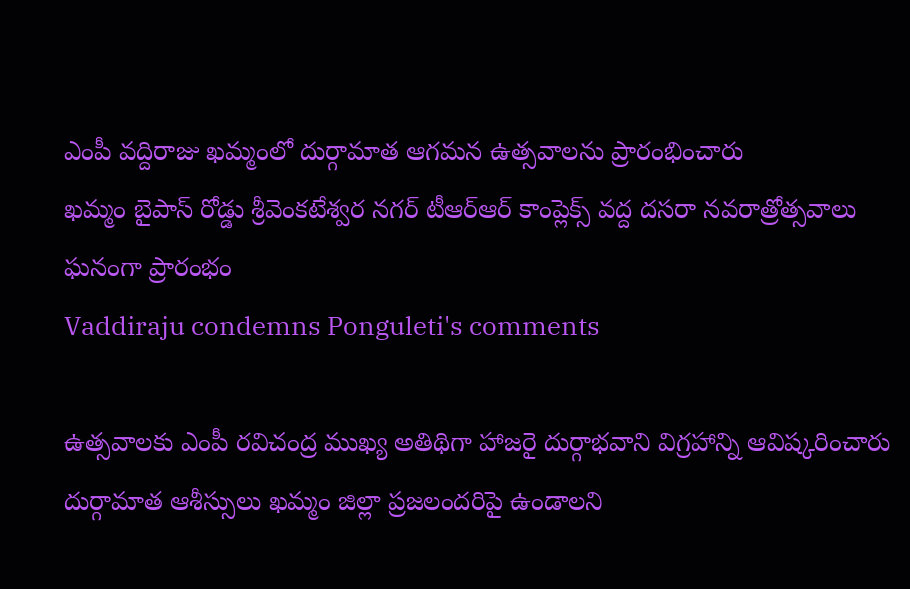ఎంపీ వద్దిరాజు ఖమ్మంలో దుర్గామాత ఆగమన ఉత్సవాలను ప్రారంభించారు
ఖమ్మం బైపాస్ రోడ్డు శ్రీవెంకటేశ్వర నగర్ టీఆర్ఆర్ కాంప్లెక్స్ వద్ద దసరా నవరాత్రోత్సవాలు ఘనంగా ప్రారంభం
Vaddiraju condemns Ponguleti's comments

ఉత్సవాలకు ఎంపీ రవిచంద్ర ముఖ్య అతిథిగా హాజరై దుర్గాభవాని విగ్రహాన్ని ఆవిష్కరించారు
దుర్గామాత ఆశీస్సులు ఖమ్మం జిల్లా ప్రజలందరిపై ఉండాలని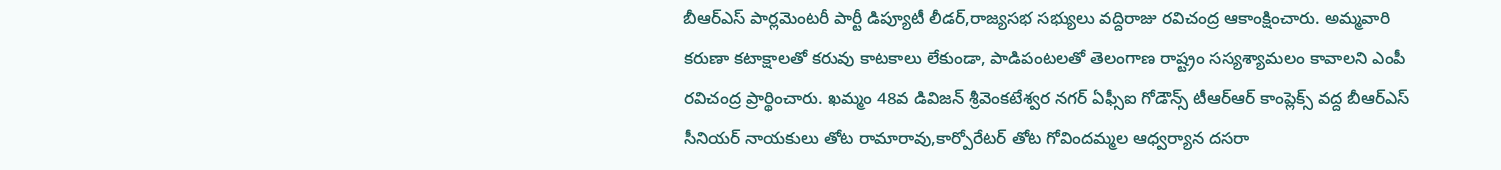బీఆర్ఎస్ పార్లమెంటరీ పార్టీ డిప్యూటీ లీడర్,రాజ్యసభ సభ్యులు వద్దిరాజు రవిచంద్ర ఆకాంక్షించారు. అమ్మవారి కరుణా కటాక్షాలతో కరువు కాటకాలు లేకుండా, పాడిపంటలతో తెలంగాణ రాష్ట్రం సస్యశ్యామలం కావాలని ఎంపీ రవిచంద్ర ప్రార్థించారు. ఖమ్మం 48వ డివిజన్ శ్రీవెంకటేశ్వర నగర్ ఏఫ్సీఐ గోడౌన్స్ టీఆర్ఆర్ కాంప్లెక్స్ వద్ద బీఆర్ఎస్ సీనియర్ నాయకులు తోట రామారావు,కార్పోరేటర్ తోట గోవిందమ్మల ఆధ్వర్యాన దసరా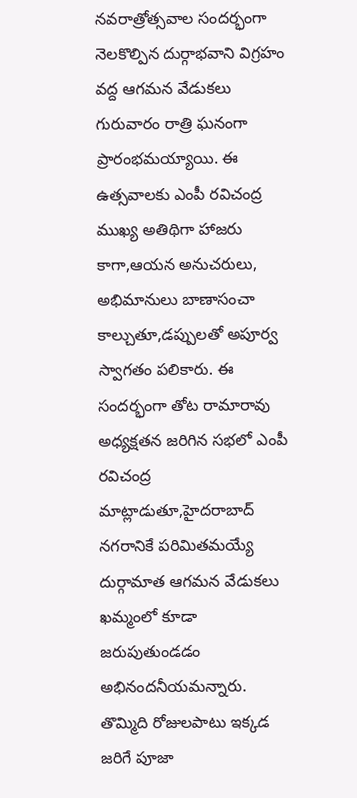నవరాత్రోత్సవాల సందర్భంగా నెలకొల్పిన దుర్గాభవాని విగ్రహం వద్ద ఆగమన వేడుకలు గురువారం రాత్రి ఘనంగా ప్రారంభమయ్యాయి. ఈ ఉత్సవాలకు ఎంపీ రవిచంద్ర ముఖ్య అతిథిగా హాజరు కాగా,ఆయన అనుచరులు, అభిమానులు బాణాసంచా కాల్చుతూ,డప్పులతో అపూర్వ స్వాగతం పలికారు. ఈ సందర్భంగా తోట రామారావు అధ్యక్షతన జరిగిన సభలో ఎంపీ రవిచంద్ర మాట్లాడుతూ,హైదరాబాద్ నగరానికే పరిమితమయ్యే దుర్గామాత ఆగమన వేడుకలు ఖమ్మంలో కూడా జరుపుతుండడం అభినందనీయమన్నారు. తొమ్మిది రోజులపాటు ఇక్కడ జరిగే పూజా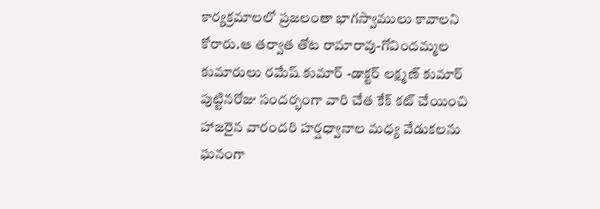కార్యక్రమాలలో ప్రజలంతా భాగస్వాములు కావాలని కోరారు.ఆ తర్వాత తోట రామారావు-గోవిందమ్మల కుమారులు రమేష్ కుమార్ -డాక్టర్ లక్ష్మణ్ కుమార్ పుట్టినరోజు సందర్భంగా వారి చేత కేక్ కట్ చేయించి హాజరైన వారందరి హర్షధ్వానాల మధ్య వేడుకలను ఘనంగా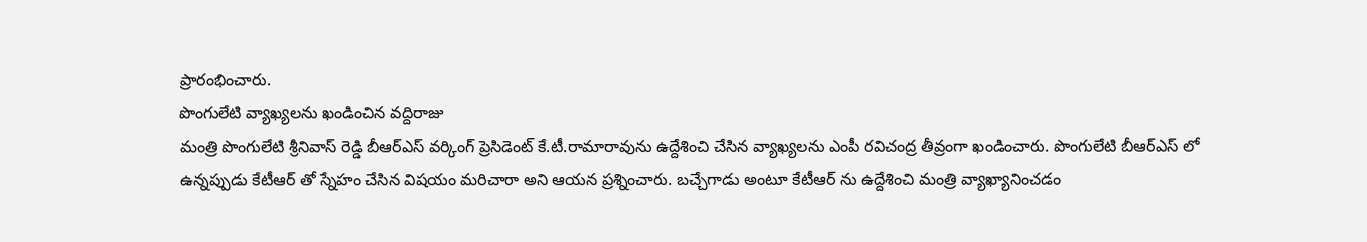ప్రారంభించారు.
పొంగులేటి వ్యాఖ్యలను ఖండించిన వద్దిరాజు
మంత్రి పొంగులేటి శ్రీనివాస్ రెడ్డి బీఆర్ఎస్ వర్కింగ్ ప్రెసిడెంట్ కే.టీ.రామారావును ఉద్దేశించి చేసిన వ్యాఖ్యలను ఎంపీ రవిచంద్ర తీవ్రంగా ఖండించారు. పొంగులేటి బీఆర్ఎస్ లో ఉన్నప్పుడు కేటీఆర్ తో స్నేహం చేసిన విషయం మరిచారా అని ఆయన ప్రశ్నించారు. బచ్చేగాడు అంటూ కేటీఆర్ ను ఉద్దేశించి మంత్రి వ్యాఖ్యానించడం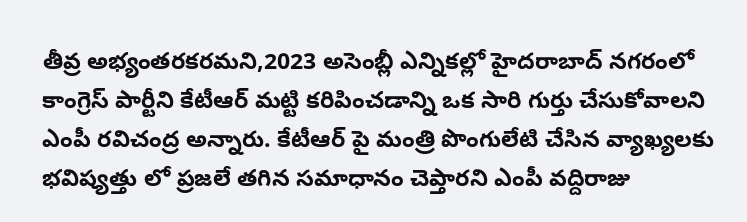తీవ్ర అభ్యంతరకరమని,2023 అసెంబ్లీ ఎన్నికల్లో హైదరాబాద్ నగరంలో కాంగ్రెస్ పార్టీని కేటీఆర్ మట్టి కరిపించడాన్ని ఒక సారి గుర్తు చేసుకోవాలని ఎంపీ రవిచంద్ర అన్నారు. కేటీఆర్ పై మంత్రి పొంగులేటి చేసిన వ్యాఖ్యలకు భవిష్యత్తు లో ప్రజలే తగిన సమాధానం చెప్తారని ఎంపీ వద్దిరాజు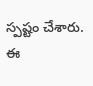స్పష్టం చేశారు.
ఈ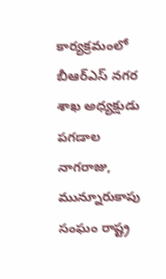కార్యక్రమంలో బీఆర్ఎస్ నగర శాఖ అధ్యక్షుడు పగడాల నాగరాజు, మున్నూరుకాపు సంఘం రాష్ట్ర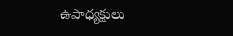ఉపాధ్యక్షులు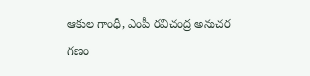ఆకుల గాంధీ, ఎంపీ రవిచంద్ర అనుచర గణం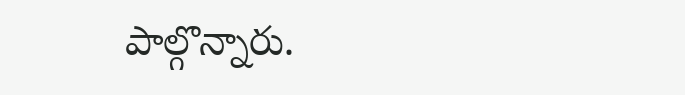పాల్గొన్నారు.